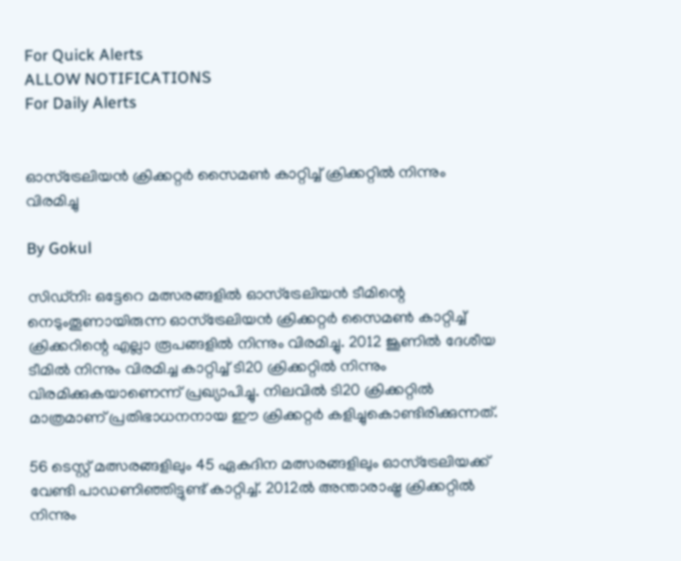For Quick Alerts
ALLOW NOTIFICATIONS
For Daily Alerts


ഓസ്‌ട്രേലിയന്‍ ക്രിക്കറ്റര്‍ സൈമണ്‍ കാറ്റിച്ച് ക്രിക്കറ്റില്‍ നിന്നും വിരമിച്ചു

By Gokul

സിഡ്‌നി: ഒട്ടേറെ മത്സരങ്ങളില്‍ ഓസ്‌ട്രേലിയന്‍ ടീമിന്റെ നെടുംതൂണായിരുന്ന ഓസ്‌ട്രേലിയന്‍ ക്രിക്കറ്റര്‍ സൈമണ്‍ കാറ്റിച്ച് ക്രിക്കറിന്റെ എല്ലാ രൂപങ്ങളില്‍ നിന്നും വിരമിച്ചു. 2012 ജൂണില്‍ ദേശീയ ടീമില്‍ നിന്നും വിരമിച്ച കാറ്റിച്ച് ടി20 ക്രിക്കറ്റില്‍ നിന്നും വിരമിക്കുകയാണെന്ന് പ്രഖ്യാപിച്ചു. നിലവില്‍ ടി20 ക്രിക്കറ്റില്‍ മാത്രമാണ് പ്രതിഭാധനനായ ഈ ക്രിക്കറ്റര്‍ കളിച്ചുകൊണ്ടിരിക്കുന്നത്.

56 ടെസ്റ്റ് മത്സരങ്ങളിലും 45 ഏകദിന മത്സരങ്ങളിലും ഓസ്‌ട്രേലിയക്ക് വേണ്ടി പാഡണിഞ്ഞിട്ടുണ്ട് കാറ്റിച്ച്. 2012ല്‍ അന്താരാഷ്ട്ര ക്രിക്കറ്റില്‍ നിന്നും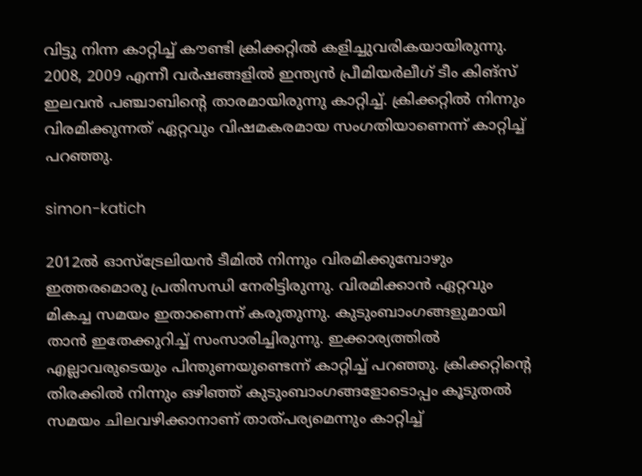വിട്ടു നിന്ന കാറ്റിച്ച് കൗണ്ടി ക്രിക്കറ്റില്‍ കളിച്ചുവരികയായിരുന്നു. 2008, 2009 എന്നീ വര്‍ഷങ്ങളില്‍ ഇന്ത്യന്‍ പ്രീമിയര്‍ലീഗ് ടീം കിങ്‌സ് ഇലവന്‍ പഞ്ചാബിന്റെ താരമായിരുന്നു കാറ്റിച്ച്. ക്രിക്കറ്റില്‍ നിന്നും വിരമിക്കുന്നത് ഏറ്റവും വിഷമകരമായ സംഗതിയാണെന്ന് കാറ്റിച്ച് പറഞ്ഞു.

simon-katich

2012ല്‍ ഓസ്‌ട്രേലിയന്‍ ടീമില്‍ നിന്നും വിരമിക്കുമ്പോഴും ഇത്തരമൊരു പ്രതിസന്ധി നേരിട്ടിരുന്നു. വിരമിക്കാന്‍ ഏറ്റവും മികച്ച സമയം ഇതാണെന്ന് കരുതുന്നു. കുടുംബാംഗങ്ങളുമായി താന്‍ ഇതേക്കുറിച്ച് സംസാരിച്ചിരുന്നു. ഇക്കാര്യത്തില്‍ എല്ലാവരുടെയും പിന്തുണയുണ്ടെന്ന് കാറ്റിച്ച് പറഞ്ഞു. ക്രിക്കറ്റിന്റെ തിരക്കില്‍ നിന്നും ഒഴിഞ്ഞ് കുടുംബാംഗങ്ങളോടൊപ്പം കൂടുതല്‍ സമയം ചിലവഴിക്കാനാണ് താത്പര്യമെന്നും കാറ്റിച്ച്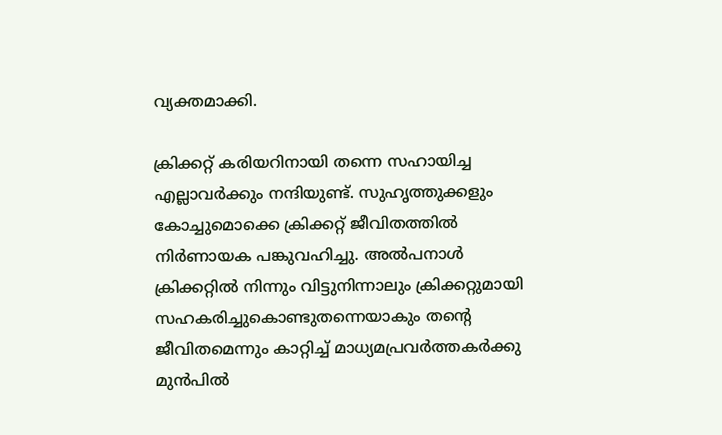വ്യക്തമാക്കി.

ക്രിക്കറ്റ് കരിയറിനായി തന്നെ സഹായിച്ച എല്ലാവര്‍ക്കും നന്ദിയുണ്ട്. സുഹൃത്തുക്കളും കോച്ചുമൊക്കെ ക്രിക്കറ്റ് ജീവിതത്തില്‍ നിര്‍ണായക പങ്കുവഹിച്ചു. അല്‍പനാള്‍ ക്രിക്കറ്റില്‍ നിന്നും വിട്ടുനിന്നാലും ക്രിക്കറ്റുമായി സഹകരിച്ചുകൊണ്ടുതന്നെയാകും തന്റെ ജീവിതമെന്നും കാറ്റിച്ച് മാധ്യമപ്രവര്‍ത്തകര്‍ക്കു മുന്‍പില്‍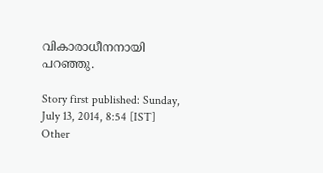വികാരാധീനനായി പറഞ്ഞു.

Story first published: Sunday, July 13, 2014, 8:54 [IST]
Other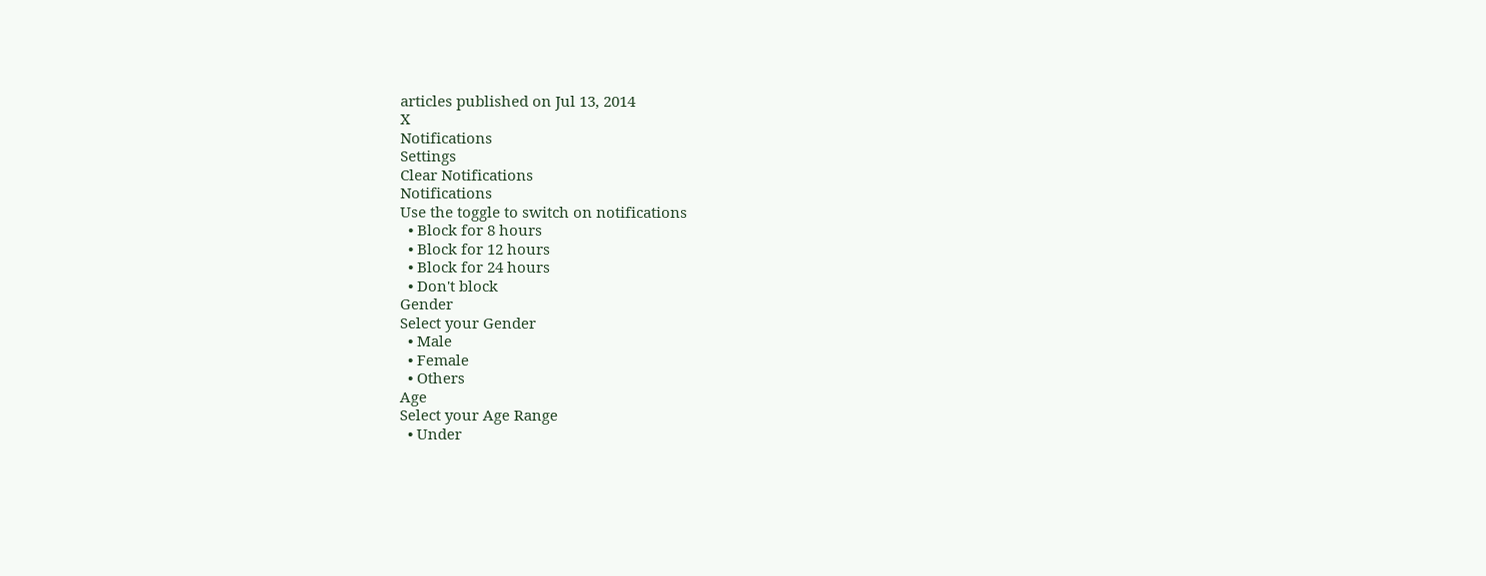articles published on Jul 13, 2014
X
Notifications
Settings
Clear Notifications
Notifications
Use the toggle to switch on notifications
  • Block for 8 hours
  • Block for 12 hours
  • Block for 24 hours
  • Don't block
Gender
Select your Gender
  • Male
  • Female
  • Others
Age
Select your Age Range
  • Under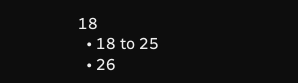18
  • 18 to 25
  • 26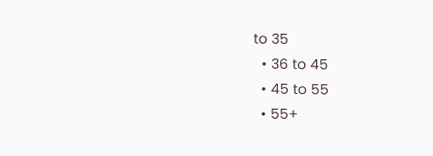to 35
  • 36 to 45
  • 45 to 55
  • 55+